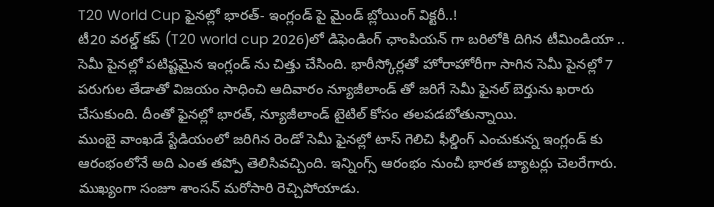T20 World Cup ఫైనల్లో భారత్- ఇంగ్లండ్ పై మైండ్ బ్లోయింగ్ విక్టరీ..!
టీ20 వరల్డ్ కప్ (T20 world cup 2026)లో డిఫెండింగ్ ఛాంపియన్ గా బరిలోకి దిగిన టీమిండియా .. సెమీ పైనల్లో పటిష్టమైన ఇంగ్లండ్ ను చిత్తు చేసింది. భారీస్కోర్లతో హోరాహోరీగా సాగిన సెమీ పైనల్లో 7 పరుగుల తేడాతో విజయం సాధించి ఆదివారం న్యూజీలాండ్ తో జరిగే సెమీ ఫైనల్ బెర్తును ఖరారు చేసుకుంది. దీంతో ఫైనల్లో భారత్, న్యూజీలాండ్ టైటిల్ కోసం తలపడబోతున్నాయి.
ముంబై వాంఖడే స్టేడియంలో జరిగిన రెండో సెమీ ఫైనల్లో టాస్ గెలిచి ఫీల్డింగ్ ఎంచుకున్న ఇంగ్లండ్ కు ఆరంభంలోనే అది ఎంత తప్పో తెలిసివచ్చింది. ఇన్నింగ్స్ ఆరంభం నుంచీ భారత బ్యాటర్లు చెలరేగారు. ముఖ్యంగా సంజూ శాంసన్ మరోసారి రెచ్చిపోయాడు.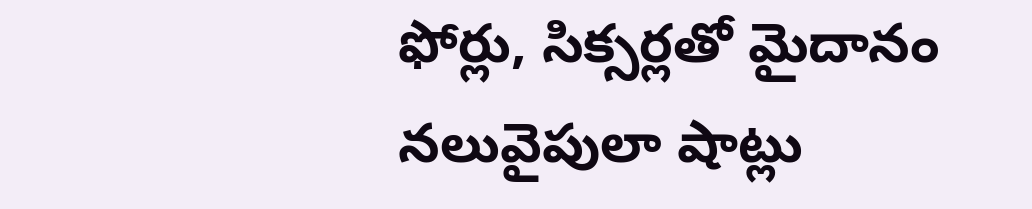ఫోర్లు, సిక్సర్లతో మైదానం నలువైపులా షాట్లు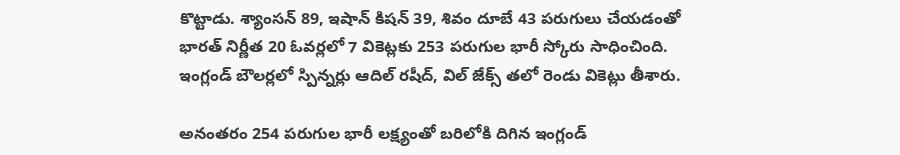కొట్టాడు. శ్యాంసన్ 89, ఇషాన్ కిషన్ 39, శివం దూబే 43 పరుగులు చేయడంతో భారత్ నిర్ణీత 20 ఓవర్లలో 7 వికెట్లకు 253 పరుగుల భారీ స్కోరు సాధించింది. ఇంగ్లండ్ బౌలర్లలో స్పిన్నర్లు ఆదిల్ రషీద్, విల్ జేక్స్ తలో రెండు వికెట్లు తీశారు.

అనంతరం 254 పరుగుల భారీ లక్ష్యంతో బరిలోకి దిగిన ఇంగ్లండ్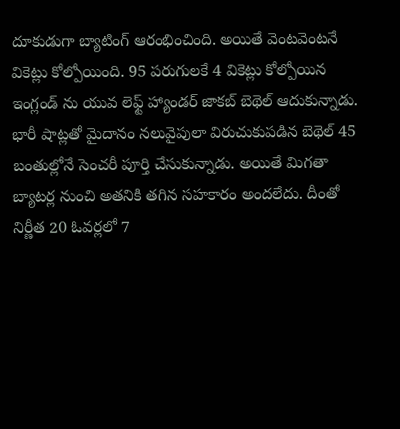దూకుడుగా బ్యాటింగ్ ఆరంభించింది. అయితే వెంటవెంటనే వికెట్లు కోల్పోయింది. 95 పరుగులకే 4 వికెట్లు కోల్పోయిన ఇంగ్లండ్ ను యువ లెఫ్ట్ హ్యాండర్ జాకబ్ బెథెల్ ఆదుకున్నాడు. భారీ షాట్లతో మైదానం నలువైపులా విరుచుకుపడిన బెథెల్ 45 బంతుల్లోనే సెంచరీ పూర్తి చేసుకున్నాడు. అయితే మిగతా బ్యాటర్ల నుంచి అతనికి తగిన సహకారం అందలేదు. దీంతో నిర్ణీత 20 ఓవర్లలో 7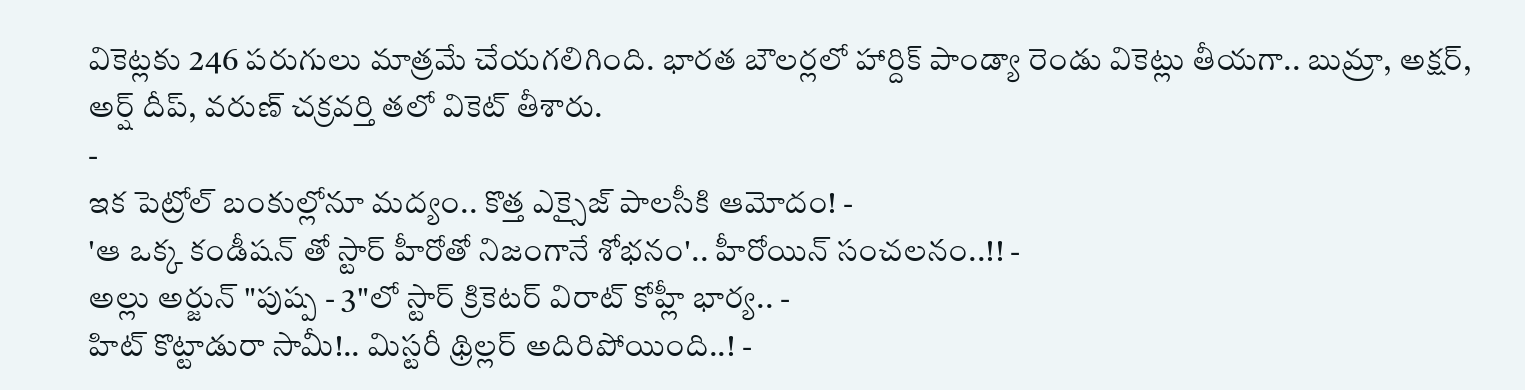వికెట్లకు 246 పరుగులు మాత్రమే చేయగలిగింది. భారత బౌలర్లలో హార్దిక్ పాండ్యా రెండు వికెట్లు తీయగా.. బుమ్రా, అక్షర్, అర్ష్ దీప్, వరుణ్ చక్రవర్తి తలో వికెట్ తీశారు.
-
ఇక పెట్రోల్ బంకుల్లోనూ మద్యం.. కొత్త ఎక్సైజ్ పాలసీకి ఆమోదం! -
'ఆ ఒక్క కండీషన్ తో స్టార్ హీరోతో నిజంగానే శోభనం'.. హీరోయిన్ సంచలనం..!! -
అల్లు అర్జున్ "పుష్ప - 3"లో స్టార్ క్రికెటర్ విరాట్ కోహ్లీ భార్య.. -
హిట్ కొట్టాడురా సామీ!.. మిస్టరీ థ్రిల్లర్ అదిరిపోయింది..! -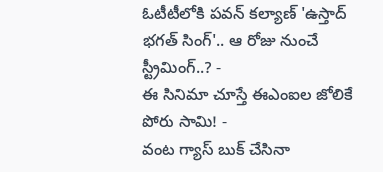ఓటీటీలోకి పవన్ కల్యాణ్ 'ఉస్తాద్ భగత్ సింగ్'.. ఆ రోజు నుంచే స్ట్రీమింగ్..? -
ఈ సినిమా చూస్తే ఈఎంఐల జోలికే పోరు సామి! -
వంట గ్యాస్ బుక్ చేసినా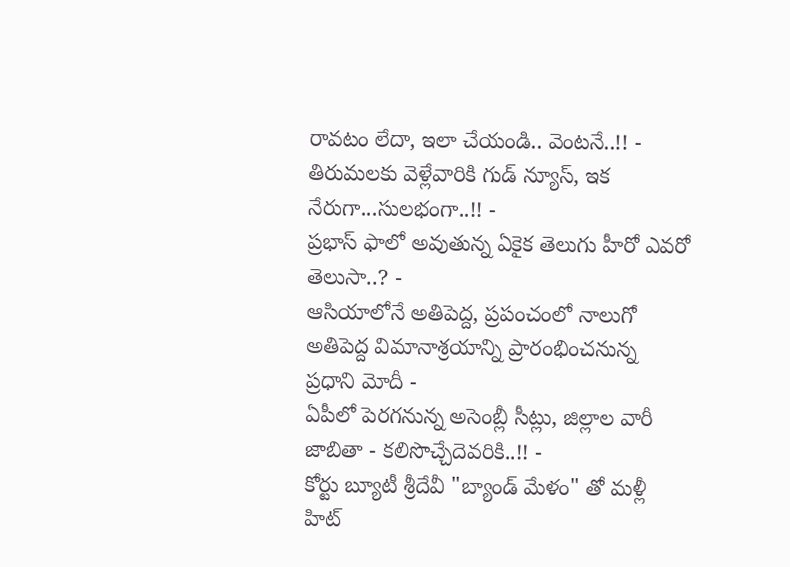రావటం లేదా, ఇలా చేయండి.. వెంటనే..!! -
తిరుమలకు వెళ్లేవారికి గుడ్ న్యూస్, ఇక నేరుగా...సులభంగా..!! -
ప్రభాస్ ఫాలో అవుతున్న ఏకైక తెలుగు హీరో ఎవరో తెలుసా..? -
ఆసియాలోనే అతిపెద్ద, ప్రపంచంలో నాలుగో అతిపెద్ద విమానాశ్రయాన్ని ప్రారంభించనున్న ప్రధాని మోదీ -
ఏపీలో పెరగనున్న అసెంబ్లీ సీట్లు, జిల్లాల వారీ జాబితా - కలిసొచ్చేదెవరికి..!! -
కోర్టు బ్యూటీ శ్రీదేవీ "బ్యాండ్ మేళం" తో మళ్లీ హిట్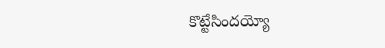కొట్టేసిందయ్యో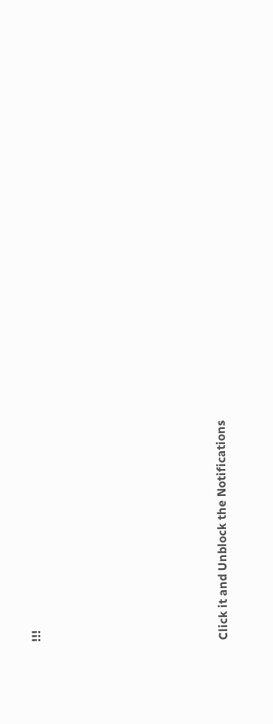!!!












Click it and Unblock the Notifications